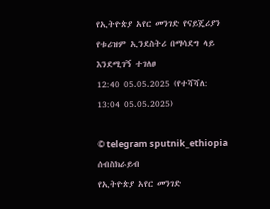የኢትዮጵያ አየር መንገድ የናይጄሪያን የቱሪዝም ኢንደስትሪ በማሳደግ ላይ እንደሚገኝ ተገለፀ
12:40 05.05.2025 (የተሻሻለ: 13:04 05.05.2025)

© telegram sputnik_ethiopia
ሰብስክራይብ
የኢትዮጵያ አየር መንገድ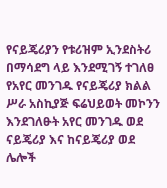የናይጄሪያን የቱሪዝም ኢንደስትሪ በማሳደግ ላይ እንደሚገኝ ተገለፀ
የአየር መንገዱ የናይጄሪያ ክልል ሥራ አስኪያጅ ፍሬህይወት መኮንን እንደገለፁት አየር መንገዱ ወደ ናይጄሪያ እና ከናይጄሪያ ወደ ሌሎች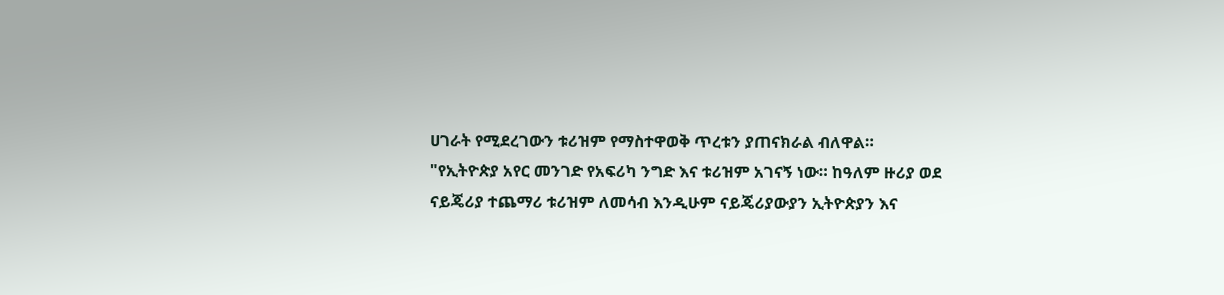ሀገራት የሚደረገውን ቱሪዝም የማስተዋወቅ ጥረቱን ያጠናክራል ብለዋል።
"የኢትዮጵያ አየር መንገድ የአፍሪካ ንግድ እና ቱሪዝም አገናኝ ነው። ከዓለም ዙሪያ ወደ ናይጄሪያ ተጨማሪ ቱሪዝም ለመሳብ እንዲሁም ናይጄሪያውያን ኢትዮጵያን እና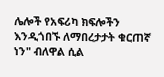ሌሎች የአፍሪካ ክፍሎችን እንዲጎበኙ ለማበረታታት ቁርጠኛ ነን" ብለዋል ሲል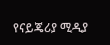የናይጄሪያ ሚዲያ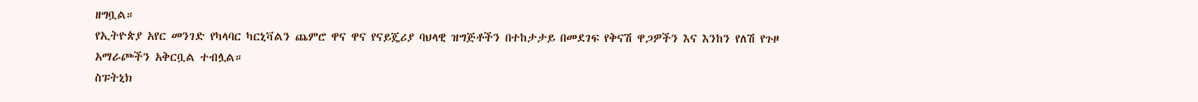ዘግቧል።
የኢትዮጵያ አየር መንገድ የካላባር ካርኒቫልን ጨምሮ ዋና ዋና የናይጄሪያ ባህላዊ ዝግጅቶችን በተከታታይ በመደገፍ የቅናሽ ዋጋዎችን እና እንከን የለሽ የጉዞ አማራጮችን አቅርቧል ተብሏል።
ስፑትኒክ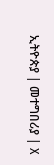ኢትዮጵያ | መተግበሪያ | X